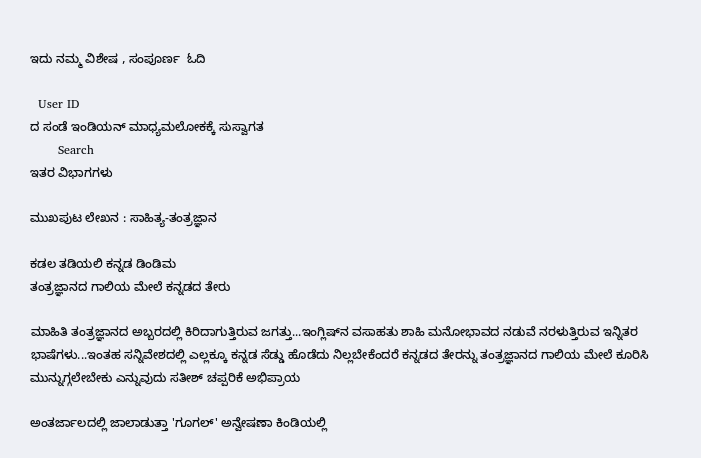ಇದು ನಮ್ಮ ವಿಶೇಷ , ಸಂಪೂರ್ಣ  ಓದಿ

  User ID
ದ ಸಂಡೆ ಇಂಡಿಯನ್ ಮಾಧ್ಯಮಲೋಕಕ್ಕೆ ಸುಸ್ವಾಗತ
       Search
ಇತರ ವಿಭಾಗಗಳು

ಮುಖಪುಟ ಲೇಖನ : ಸಾಹಿತ್ಯ-ತಂತ್ರಜ್ಞಾನ

ಕಡಲ ತಡಿಯಲಿ ಕನ್ನಡ ಡಿಂಡಿಮ
ತಂತ್ರಜ್ಞಾನದ ಗಾಲಿಯ ಮೇಲೆ ಕನ್ನಡದ ತೇರು

ಮಾಹಿತಿ ತಂತ್ರಜ್ಞಾನದ ಅಬ್ಬರದಲ್ಲಿ ಕಿರಿದಾಗುತ್ತಿರುವ ಜಗತ್ತು...ಇಂಗ್ಲಿಷ್‌ನ ವಸಾಹತು ಶಾಹಿ ಮನೋಭಾವದ ನಡುವೆ ನರಳುತ್ತಿರುವ ಇನ್ನಿತರ ಭಾಷೆಗಳು...ಇಂತಹ ಸನ್ನಿವೇಶದಲ್ಲಿ ಎಲ್ಲಕ್ಕೂ ಕನ್ನಡ ಸೆಡ್ಡು ಹೊಡೆದು ನಿಲ್ಲಬೇಕೆಂದರೆ ಕನ್ನಡದ ತೇರನ್ನು ತಂತ್ರಜ್ಞಾನದ ಗಾಲಿಯ ಮೇಲೆ ಕೂರಿಸಿ ಮುನ್ನುಗ್ಗಲೇಬೇಕು ಎನ್ನುವುದು ಸತೀಶ್ ಚಪ್ಪರಿಕೆ ಅಭಿಪ್ರಾಯ

ಅಂತರ್ಜಾಲದಲ್ಲಿ ಜಾಲಾಡುತ್ತಾ 'ಗೂಗಲ್' ಅನ್ವೇಷಣಾ ಕಿಂಡಿಯಲ್ಲಿ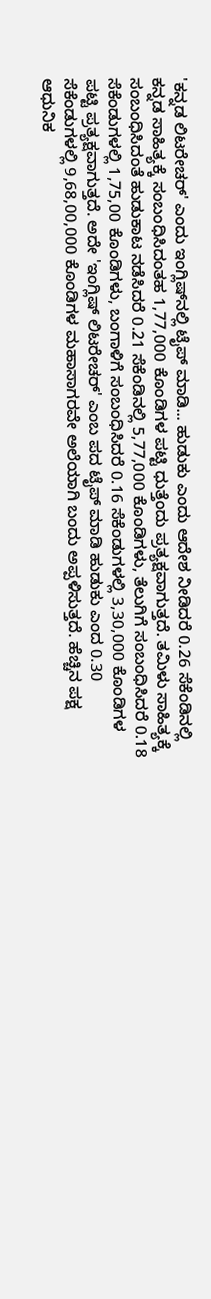'ಕನ್ನಡ ಲಿಟರೇಚರ್' ಎಂದು ಇಂಗ್ಲಿಷ್‌ನಲ್ಲಿ ಟೈಪ್ ಮಾಡಿ... ಹುಡುಕು ಎಂದು ಆದೇಶ ನೀಡಿದರೆ 0.26 ಸೆಕೆಂಡಿನಲ್ಲಿ ಕನ್ನಡ ಸಾಹಿತ್ಯಕ್ಕೆ ಸಂಬಂಧಿಸಿದಂತಹ 1,77,000 ಕೊಂಡಿಗಳ ಪಟ್ಟಿ ಧುತ್ತೆಂದು ಪ್ರತ್ಯಕ್ಷವಾಗುತ್ತದೆ. ತಮಿಳು ಸಾಹಿತ್ಯಕ್ಕೆ ಸಂಬಂಧಿಸಿದಂತೆ ಹುಡುಕಾಟ ನಡೆಸಿದರೆ 0.21 ಸೆಕೆಂಡಿನಲ್ಲಿ 5,77,000 ಕೊಂಡಿಗಳು, ತೆಲುಗಿಗೆ ಸಂಬಂಧಿಸಿದರೆ 0.18 ಸೆಕೆಂಡುಗಳಲ್ಲಿ 1,75,00 ಕೊಂಡಿಗಳು, ಬಂಗಾಳಿಗೆ ಸಂಬಂಧಿಸಿದರೆ 0.16 ಸೆಕೆಂಡುಗಳಲ್ಲಿ 3,30,000 ಕೊಂಡಿಗಳ ಪಟ್ಟಿ ಪ್ರತ್ಯಕ್ಷವಾಗುತ್ತದೆ. ಅದೇ 'ಇಂಗ್ಲಿಷ್ ಲಿಟರೇಚರ್' ಎಂಬ ಪದ ಟೈಪ್ ಮಾಡಿ ಹುಡುಕು ಎಂದ 0.30 ಸೆಕೆಂಡುಗಳಲ್ಲಿ 9,68,00,000 ಕೊಂಡಿಗಳ ಮಹಾಸಾಗರವೇ ಅಲೆಯಾಗಿ ಬಂದು ಅಪ್ಪಳಿಸುತ್ತದೆ. ಹೆಚ್ಚಿನ ಪಕ್ಷ ಆಧುನಿಕ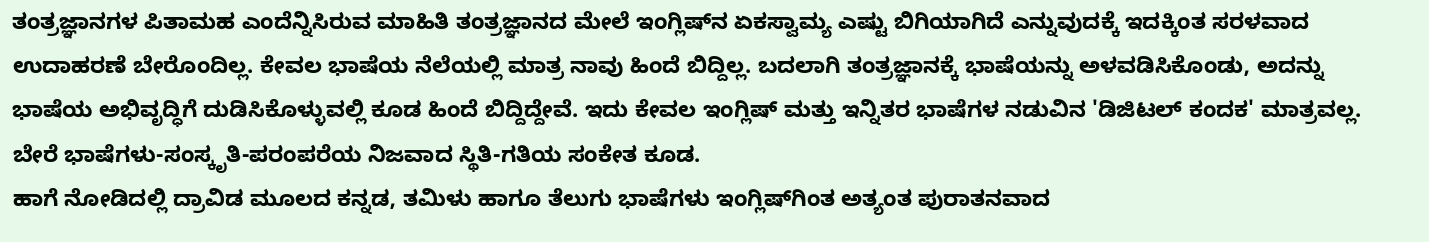ತಂತ್ರಜ್ಞಾನಗಳ ಪಿತಾಮಹ ಎಂದೆನ್ನಿಸಿರುವ ಮಾಹಿತಿ ತಂತ್ರಜ್ಞಾನದ ಮೇಲೆ ಇಂಗ್ಲಿಷ್‌ನ ಏಕಸ್ವಾಮ್ಯ ಎಷ್ಟು ಬಿಗಿಯಾಗಿದೆ ಎನ್ನುವುದಕ್ಕೆ ಇದಕ್ಕಿಂತ ಸರಳವಾದ ಉದಾಹರಣೆ ಬೇರೊಂದಿಲ್ಲ. ಕೇವಲ ಭಾಷೆಯ ನೆಲೆಯಲ್ಲಿ ಮಾತ್ರ ನಾವು ಹಿಂದೆ ಬಿದ್ದಿಲ್ಲ. ಬದಲಾಗಿ ತಂತ್ರಜ್ಞಾನಕ್ಕೆ ಭಾಷೆಯನ್ನು ಅಳವಡಿಸಿಕೊಂಡು, ಅದನ್ನು ಭಾಷೆಯ ಅಭಿವೃದ್ಧಿಗೆ ದುಡಿಸಿಕೊಳ್ಳುವಲ್ಲಿ ಕೂಡ ಹಿಂದೆ ಬಿದ್ದಿದ್ದೇವೆ. ಇದು ಕೇವಲ ಇಂಗ್ಲಿಷ್ ಮತ್ತು ಇನ್ನಿತರ ಭಾಷೆಗಳ ನಡುವಿನ 'ಡಿಜಿಟಲ್ ಕಂದಕ' ಮಾತ್ರವಲ್ಲ. ಬೇರೆ ಭಾಷೆಗಳು-ಸಂಸ್ಕೃತಿ-ಪರಂಪರೆಯ ನಿಜವಾದ ಸ್ಥಿತಿ-ಗತಿಯ ಸಂಕೇತ ಕೂಡ.
ಹಾಗೆ ನೋಡಿದಲ್ಲಿ ದ್ರಾವಿಡ ಮೂಲದ ಕನ್ನಡ, ತಮಿಳು ಹಾಗೂ ತೆಲುಗು ಭಾಷೆಗಳು ಇಂಗ್ಲಿಷ್‌ಗಿಂತ ಅತ್ಯಂತ ಪುರಾತನವಾದ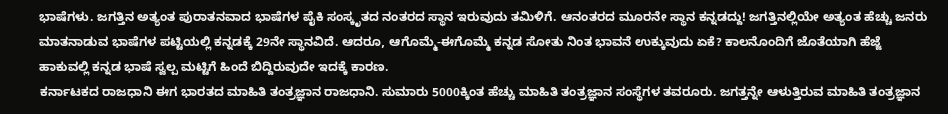ಭಾಷೆಗಳು. ಜಗತ್ತಿನ ಅತ್ಯಂತ ಪುರಾತನವಾದ ಭಾಷೆಗಳ ಪೈಕಿ ಸಂಸ್ಕೃತದ ನಂತರದ ಸ್ಥಾನ ಇರುವುದು ತಮಿಳಿಗೆ. ಆನಂತರದ ಮೂರನೇ ಸ್ಥಾನ ಕನ್ನಡದ್ದು! ಜಗತ್ತಿನಲ್ಲಿಯೇ ಅತ್ಯಂತ ಹೆಚ್ಚು ಜನರು ಮಾತನಾಡುವ ಭಾಷೆಗಳ ಪಟ್ಟಿಯಲ್ಲಿ ಕನ್ನಡಕ್ಕೆ 29ನೇ ಸ್ಥಾನವಿದೆ. ಆದರೂ, ಆಗೊಮ್ಮೆ-ಈಗೊಮ್ಮೆ ಕನ್ನಡ ಸೋತು ನಿಂತ ಭಾವನೆ ಉಕ್ಕುವುದು ಏಕೆ? ಕಾಲನೊಂದಿಗೆ ಜೊತೆಯಾಗಿ ಹೆಜ್ಜೆ ಹಾಕುವಲ್ಲಿ ಕನ್ನಡ ಭಾಷೆ ಸ್ವಲ್ಪ ಮಟ್ಟಿಗೆ ಹಿಂದೆ ಬಿದ್ದಿರುವುದೇ ಇದಕ್ಕೆ ಕಾರಣ.
ಕರ್ನಾಟಕದ ರಾಜಧಾನಿ ಈಗ ಭಾರತದ ಮಾಹಿತಿ ತಂತ್ರಜ್ಞಾನ ರಾಜಧಾನಿ. ಸುಮಾರು 5000ಕ್ಕಿಂತ ಹೆಚ್ಚು ಮಾಹಿತಿ ತಂತ್ರಜ್ಞಾನ ಸಂಸ್ಥೆಗಳ ತವರೂರು. ಜಗತ್ತನ್ನೇ ಆಳುತ್ತಿರುವ ಮಾಹಿತಿ ತಂತ್ರಜ್ಞಾನ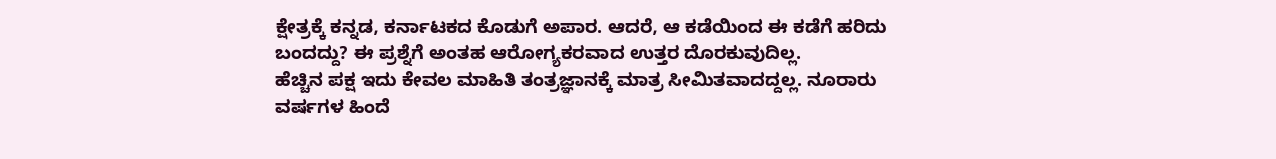ಕ್ಷೇತ್ರಕ್ಕೆ ಕನ್ನಡ, ಕರ್ನಾಟಕದ ಕೊಡುಗೆ ಅಪಾರ. ಆದರೆ, ಆ ಕಡೆಯಿಂದ ಈ ಕಡೆಗೆ ಹರಿದು ಬಂದದ್ದು? ಈ ಪ್ರಶ್ನೆಗೆ ಅಂತಹ ಆರೋಗ್ಯಕರವಾದ ಉತ್ತರ ದೊರಕುವುದಿಲ್ಲ.
ಹೆಚ್ಚಿನ ಪಕ್ಷ ಇದು ಕೇವಲ ಮಾಹಿತಿ ತಂತ್ರಜ್ಞಾನಕ್ಕೆ ಮಾತ್ರ ಸೀಮಿತವಾದದ್ದಲ್ಲ. ನೂರಾರು ವರ್ಷಗಳ ಹಿಂದೆ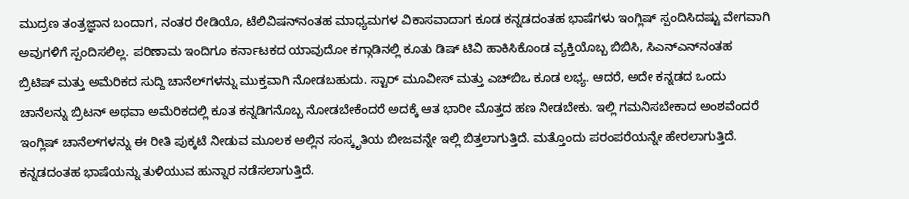ಮುದ್ರಣ ತಂತ್ರಜ್ಞಾನ ಬಂದಾಗ, ನಂತರ ರೇಡಿಯೊ, ಟೆಲಿವಿಷನ್‌ನಂತಹ ಮಾಧ್ಯಮಗಳ ವಿಕಾಸವಾದಾಗ ಕೂಡ ಕನ್ನಡದಂತಹ ಭಾಷೆಗಳು ಇಂಗ್ಲಿಷ್ ಸ್ಪಂದಿಸಿದಷ್ಟು ವೇಗವಾಗಿ ಅವುಗಳಿಗೆ ಸ್ಪಂದಿಸಲಿಲ್ಲ. ಪರಿಣಾಮ ಇಂದಿಗೂ ಕರ್ನಾಟಕದ ಯಾವುದೋ ಕಗ್ಗಾಡಿನಲ್ಲಿ ಕೂತು ಡಿಷ್ ಟಿವಿ ಹಾಕಿಸಿಕೊಂಡ ವ್ಯಕ್ತಿಯೊಬ್ಬ ಬಿಬಿಸಿ, ಸಿಎನ್‌ಎನ್‌ನಂತಹ ಬ್ರಿಟಿಷ್ ಮತ್ತು ಅಮೆರಿಕದ ಸುದ್ದಿ ಚಾನೆಲ್‌ಗಳನ್ನು ಮುಕ್ತವಾಗಿ ನೋಡಬಹುದು. ಸ್ಟಾರ್ ಮೂವೀಸ್ ಮತ್ತು ಎಚ್‌ಬಿಒ ಕೂಡ ಲಭ್ಯ. ಆದರೆ, ಅದೇ ಕನ್ನಡದ ಒಂದು ಚಾನೆಲನ್ನು ಬ್ರಿಟನ್ ಅಥವಾ ಅಮೆರಿಕದಲ್ಲಿ ಕೂತ ಕನ್ನಡಿಗನೊಬ್ಬ ನೋಡಬೇಕೆಂದರೆ ಅದಕ್ಕೆ ಆತ ಭಾರೀ ಮೊತ್ತದ ಹಣ ನೀಡಬೇಕು. ಇಲ್ಲಿ ಗಮನಿಸಬೇಕಾದ ಅಂಶವೆಂದರೆ ಇಂಗ್ಲಿಷ್ ಚಾನೆಲ್‌ಗಳನ್ನು ಈ ರೀತಿ ಪುಕ್ಕಟೆ ನೀಡುವ ಮೂಲಕ ಅಲ್ಲಿನ ಸಂಸ್ಕೃತಿಯ ಬೀಜವನ್ನೇ ಇಲ್ಲಿ ಬಿತ್ತಲಾಗುತ್ತಿದೆ. ಮತ್ತೊಂದು ಪರಂಪರೆಯನ್ನೇ ಹೇರಲಾಗುತ್ತಿದೆ. ಕನ್ನಡದಂತಹ ಭಾಷೆಯನ್ನು ತುಳಿಯುವ ಹುನ್ನಾರ ನಡೆಸಲಾಗುತ್ತಿದೆ.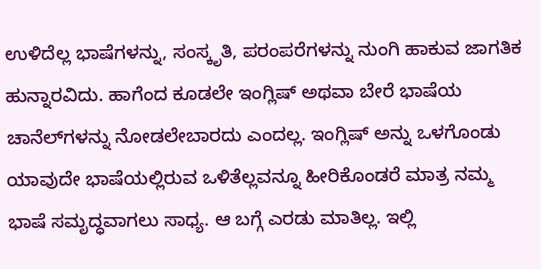ಉಳಿದೆಲ್ಲ ಭಾಷೆಗಳನ್ನು, ಸಂಸ್ಕೃತಿ, ಪರಂಪರೆಗಳನ್ನು ನುಂಗಿ ಹಾಕುವ ಜಾಗತಿಕ ಹುನ್ನಾರವಿದು. ಹಾಗೆಂದ ಕೂಡಲೇ ಇಂಗ್ಲಿಷ್ ಅಥವಾ ಬೇರೆ ಭಾಷೆಯ ಚಾನೆಲ್‌ಗಳನ್ನು ನೋಡಲೇಬಾರದು ಎಂದಲ್ಲ. ಇಂಗ್ಲಿಷ್ ಅನ್ನು ಒಳಗೊಂಡು ಯಾವುದೇ ಭಾಷೆಯಲ್ಲಿರುವ ಒಳಿತೆಲ್ಲವನ್ನೂ ಹೀರಿಕೊಂಡರೆ ಮಾತ್ರ ನಮ್ಮ ಭಾಷೆ ಸಮೃದ್ಧವಾಗಲು ಸಾಧ್ಯ. ಆ ಬಗ್ಗೆ ಎರಡು ಮಾತಿಲ್ಲ. ಇಲ್ಲಿ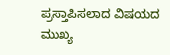ಪ್ರಸ್ತಾಪಿಸಲಾದ ವಿಷಯದ ಮುಖ್ಯ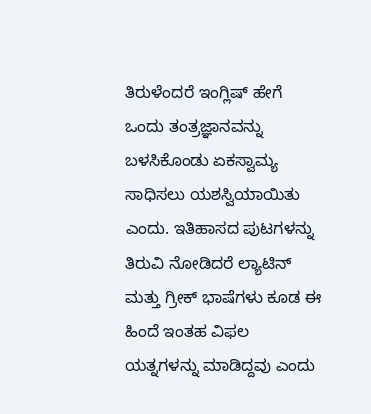ತಿರುಳೆಂದರೆ ಇಂಗ್ಲಿಷ್ ಹೇಗೆ ಒಂದು ತಂತ್ರಜ್ಞಾನವನ್ನು ಬಳಸಿಕೊಂಡು ಏಕಸ್ವಾಮ್ಯ ಸಾಧಿಸಲು ಯಶಸ್ವಿಯಾಯಿತು ಎಂದು. ಇತಿಹಾಸದ ಪುಟಗಳನ್ನು ತಿರುವಿ ನೋಡಿದರೆ ಲ್ಯಾಟಿನ್ ಮತ್ತು ಗ್ರೀಕ್ ಭಾಷೆಗಳು ಕೂಡ ಈ ಹಿಂದೆ ಇಂತಹ ವಿಫಲ ಯತ್ನಗಳನ್ನು ಮಾಡಿದ್ದವು ಎಂದು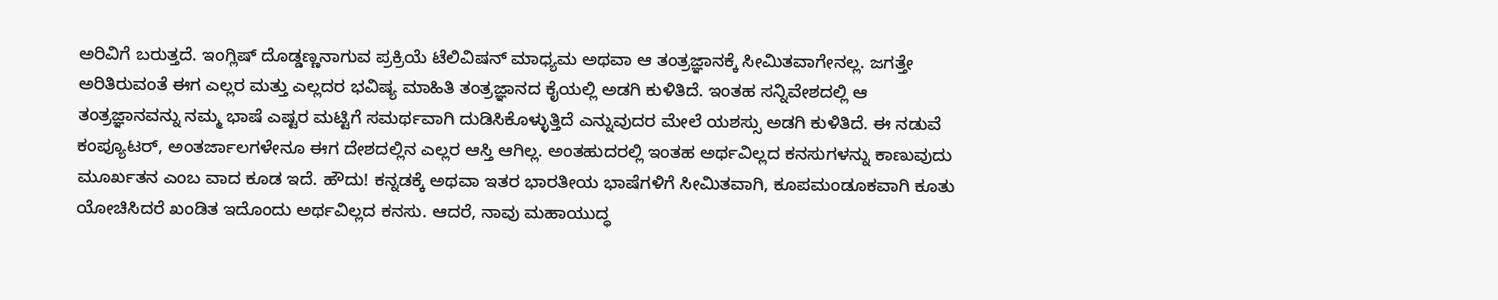ಅರಿವಿಗೆ ಬರುತ್ತದೆ. ಇಂಗ್ಲಿಷ್ ದೊಡ್ಡಣ್ಣನಾಗುವ ಪ್ರಕ್ರಿಯೆ ಟೆಲಿವಿಷನ್ ಮಾಧ್ಯಮ ಅಥವಾ ಆ ತಂತ್ರಜ್ಞಾನಕ್ಕೆ ಸೀಮಿತವಾಗೇನಲ್ಲ. ಜಗತ್ತೇ ಅರಿತಿರುವಂತೆ ಈಗ ಎಲ್ಲರ ಮತ್ತು ಎಲ್ಲದರ ಭವಿಷ್ಯ ಮಾಹಿತಿ ತಂತ್ರಜ್ಞಾನದ ಕೈಯಲ್ಲಿ ಅಡಗಿ ಕುಳಿತಿದೆ. ಇಂತಹ ಸನ್ನಿವೇಶದಲ್ಲಿ ಆ ತಂತ್ರಜ್ಞಾನವನ್ನು ನಮ್ಮ ಭಾಷೆ ಎಷ್ಟರ ಮಟ್ಟಿಗೆ ಸಮರ್ಥವಾಗಿ ದುಡಿಸಿಕೊಳ್ಳುತ್ತಿದೆ ಎನ್ನುವುದರ ಮೇಲೆ ಯಶಸ್ಸು ಅಡಗಿ ಕುಳಿತಿದೆ. ಈ ನಡುವೆ ಕಂಪ್ಯೂಟರ್, ಅಂತರ್ಜಾಲಗಳೇನೂ ಈಗ ದೇಶದಲ್ಲಿನ ಎಲ್ಲರ ಆಸ್ತಿ ಆಗಿಲ್ಲ. ಅಂತಹುದರಲ್ಲಿ ಇಂತಹ ಅರ್ಥವಿಲ್ಲದ ಕನಸುಗಳನ್ನು ಕಾಣುವುದು ಮೂರ್ಖತನ ಎಂಬ ವಾದ ಕೂಡ ಇದೆ. ಹೌದು! ಕನ್ನಡಕ್ಕೆ ಅಥವಾ ಇತರ ಭಾರತೀಯ ಭಾಷೆಗಳಿಗೆ ಸೀಮಿತವಾಗಿ, ಕೂಪಮಂಡೂಕವಾಗಿ ಕೂತು ಯೋಚಿಸಿದರೆ ಖಂಡಿತ ಇದೊಂದು ಅರ್ಥವಿಲ್ಲದ ಕನಸು. ಆದರೆ, ನಾವು ಮಹಾಯುದ್ಧ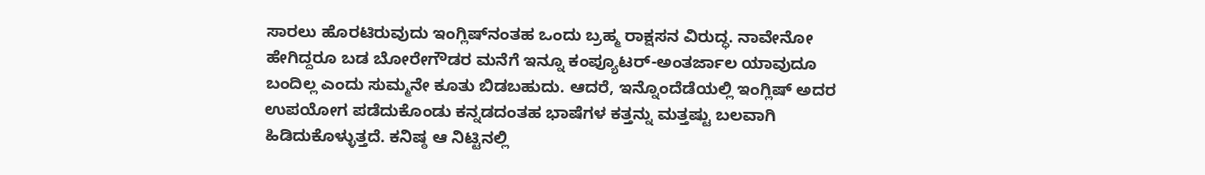ಸಾರಲು ಹೊರಟಿರುವುದು ಇಂಗ್ಲಿಷ್‌ನಂತಹ ಒಂದು ಬ್ರಹ್ಮ ರಾಕ್ಷಸನ ವಿರುದ್ಧ. ನಾವೇನೋ ಹೇಗಿದ್ದರೂ ಬಡ ಬೋರೇಗೌಡರ ಮನೆಗೆ ಇನ್ನೂ ಕಂಪ್ಯೂಟರ್-ಅಂತರ್ಜಾಲ ಯಾವುದೂ ಬಂದಿಲ್ಲ ಎಂದು ಸುಮ್ಮನೇ ಕೂತು ಬಿಡಬಹುದು. ಆದರೆ, ಇನ್ನೊಂದೆಡೆಯಲ್ಲಿ ಇಂಗ್ಲಿಷ್ ಅದರ ಉಪಯೋಗ ಪಡೆದುಕೊಂಡು ಕನ್ನಡದಂತಹ ಭಾಷೆಗಳ ಕತ್ತನ್ನು ಮತ್ತಷ್ಟು ಬಲವಾಗಿ ಹಿಡಿದುಕೊಳ್ಳುತ್ತದೆ. ಕನಿಷ್ಠ ಆ ನಿಟ್ಟಿನಲ್ಲಿ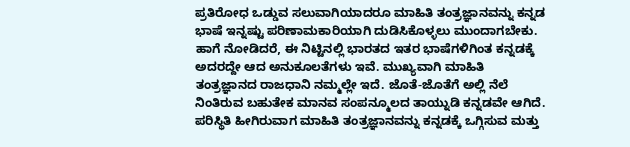ಪ್ರತಿರೋಧ ಒಡ್ಡುವ ಸಲುವಾಗಿಯಾದರೂ ಮಾಹಿತಿ ತಂತ್ರಜ್ಞಾನವನ್ನು ಕನ್ನಡ ಭಾಷೆ ಇನ್ನಷ್ಟು ಪರಿಣಾಮಕಾರಿಯಾಗಿ ದುಡಿಸಿಕೊಳ್ಳಲು ಮುಂದಾಗಬೇಕು. ಹಾಗೆ ನೋಡಿದರೆ, ಈ ನಿಟ್ಟಿನಲ್ಲಿ ಭಾರತದ ಇತರ ಭಾಷೆಗಳಿಗಿಂತ ಕನ್ನಡಕ್ಕೆ ಅದರದ್ದೇ ಆದ ಅನುಕೂಲತೆಗಳು ಇವೆ. ಮುಖ್ಯವಾಗಿ ಮಾಹಿತಿ ತಂತ್ರಜ್ಞಾನದ ರಾಜಧಾನಿ ನಮ್ಮಲ್ಲೇ ಇದೆ. ಜೊತೆ-ಜೊತೆಗೆ ಅಲ್ಲಿ ನೆಲೆ ನಿಂತಿರುವ ಬಹುತೇಕ ಮಾನವ ಸಂಪನ್ಮೂಲದ ತಾಯ್ನುಡಿ ಕನ್ನಡವೇ ಆಗಿದೆ. ಪರಿಸ್ಥಿತಿ ಹೀಗಿರುವಾಗ ಮಾಹಿತಿ ತಂತ್ರಜ್ಞಾನವನ್ನು ಕನ್ನಡಕ್ಕೆ ಒಗ್ಗಿಸುವ ಮತ್ತು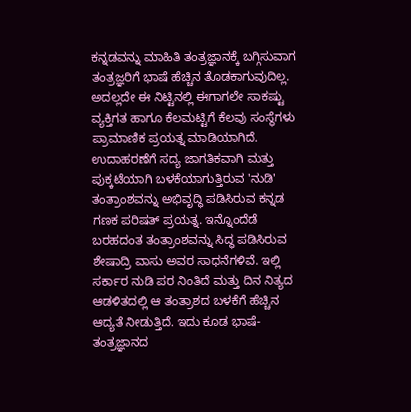ಕನ್ನಡವನ್ನು ಮಾಹಿತಿ ತಂತ್ರಜ್ಞಾನಕ್ಕೆ ಬಗ್ಗಿಸುವಾಗ ತಂತ್ರಜ್ಞರಿಗೆ ಭಾಷೆ ಹೆಚ್ಚಿನ ತೊಡಕಾಗುವುದಿಲ್ಲ. ಅದಲ್ಲದೇ ಈ ನಿಟ್ಟಿನಲ್ಲಿ ಈಗಾಗಲೇ ಸಾಕಷ್ಟು ವ್ಯಕ್ತಿಗತ ಹಾಗೂ ಕೆಲಮಟ್ಟಿಗೆ ಕೆಲವು ಸಂಸ್ಥೆಗಳು ಪ್ರಾಮಾಣಿಕ ಪ್ರಯತ್ನ ಮಾಡಿಯಾಗಿದೆ.
ಉದಾಹರಣೆಗೆ ಸದ್ಯ ಜಾಗತಿಕವಾಗಿ ಮತ್ತು ಪುಕ್ಕಟೆಯಾಗಿ ಬಳಕೆಯಾಗುತ್ತಿರುವ 'ನುಡಿ' ತಂತ್ರಾಂಶವನ್ನು ಅಭಿವೃದ್ಧಿ ಪಡಿಸಿರುವ ಕನ್ನಡ ಗಣಕ ಪರಿಷತ್ ಪ್ರಯತ್ನ. ಇನ್ನೊಂದೆಡೆ ಬರಹದಂತ ತಂತ್ರಾಂಶವನ್ನು ಸಿದ್ಧ ಪಡಿಸಿರುವ ಶೇಷಾದ್ರಿ ವಾಸು ಅವರ ಸಾಧನೆಗಳಿವೆ. ಇಲ್ಲಿ ಸರ್ಕಾರ ನುಡಿ ಪರ ನಿಂತಿದೆ ಮತ್ತು ದಿನ ನಿತ್ಯದ ಆಡಳಿತದಲ್ಲಿ ಆ ತಂತ್ರಾಶದ ಬಳಕೆಗೆ ಹೆಚ್ಚಿನ ಆದ್ಯತೆ ನೀಡುತ್ತಿದೆ. ಇದು ಕೂಡ ಭಾಷೆ-ತಂತ್ರಜ್ಞಾನದ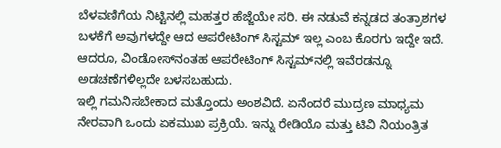ಬೆಳವಣಿಗೆಯ ನಿಟ್ಟಿನಲ್ಲಿ ಮಹತ್ತರ ಹೆಜ್ಜೆಯೇ ಸರಿ. ಈ ನಡುವೆ ಕನ್ನಡದ ತಂತ್ರಾಶಗಳ ಬಳಕೆಗೆ ಅವುಗಳದ್ದೇ ಆದ ಆಪರೇಟಿಂಗ್ ಸಿಸ್ಟಮ್ ಇಲ್ಲ ಎಂಬ ಕೊರಗು ಇದ್ದೇ ಇದೆ. ಆದರೂ, ವಿಂಡೋಸ್‌ನಂತಹ ಆಪರೇಟಿಂಗ್ ಸಿಸ್ಟಮ್‌ನಲ್ಲಿ ಇವೆರಡನ್ನೂ ಅಡಚಣೆಗಳಿಲ್ಲದೇ ಬಳಸಬಹುದು.
ಇಲ್ಲಿ ಗಮನಿಸಬೇಕಾದ ಮತ್ತೊಂದು ಅಂಶವಿದೆ. ಏನೆಂದರೆ ಮುದ್ರಣ ಮಾಧ್ಯಮ ನೇರವಾಗಿ ಒಂದು ಏಕಮುಖ ಪ್ರಕ್ರಿಯೆ. ಇನ್ನು ರೇಡಿಯೊ ಮತ್ತು ಟಿವಿ ನಿಯಂತ್ರಿತ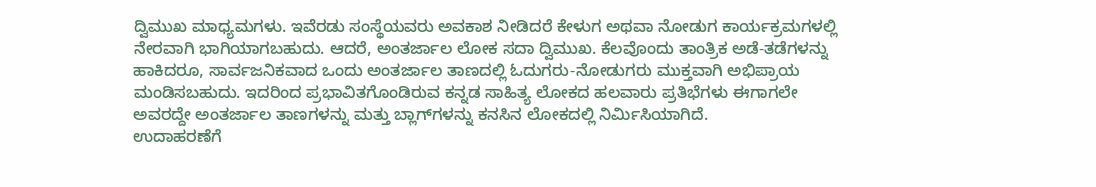ದ್ವಿಮುಖ ಮಾಧ್ಯಮಗಳು. ಇವೆರಡು ಸಂಸ್ಥೆಯವರು ಅವಕಾಶ ನೀಡಿದರೆ ಕೇಳುಗ ಅಥವಾ ನೋಡುಗ ಕಾರ್ಯಕ್ರಮಗಳಲ್ಲಿ ನೇರವಾಗಿ ಭಾಗಿಯಾಗಬಹುದು. ಆದರೆ, ಅಂತರ್ಜಾಲ ಲೋಕ ಸದಾ ದ್ವಿಮುಖ. ಕೆಲವೊಂದು ತಾಂತ್ರಿಕ ಅಡೆ-ತಡೆಗಳನ್ನು ಹಾಕಿದರೂ, ಸಾರ್ವಜನಿಕವಾದ ಒಂದು ಅಂತರ್ಜಾಲ ತಾಣದಲ್ಲಿ ಓದುಗರು-ನೋಡುಗರು ಮುಕ್ತವಾಗಿ ಅಭಿಪ್ರಾಯ ಮಂಡಿಸಬಹುದು. ಇದರಿಂದ ಪ್ರಭಾವಿತಗೊಂಡಿರುವ ಕನ್ನಡ ಸಾಹಿತ್ಯ ಲೋಕದ ಹಲವಾರು ಪ್ರತಿಭೆಗಳು ಈಗಾಗಲೇ ಅವರದ್ದೇ ಅಂತರ್ಜಾಲ ತಾಣಗಳನ್ನು ಮತ್ತು ಬ್ಲಾಗ್‌ಗಳನ್ನು ಕನಸಿನ ಲೋಕದಲ್ಲಿ ನಿರ್ಮಿಸಿಯಾಗಿದೆ.
ಉದಾಹರಣೆಗೆ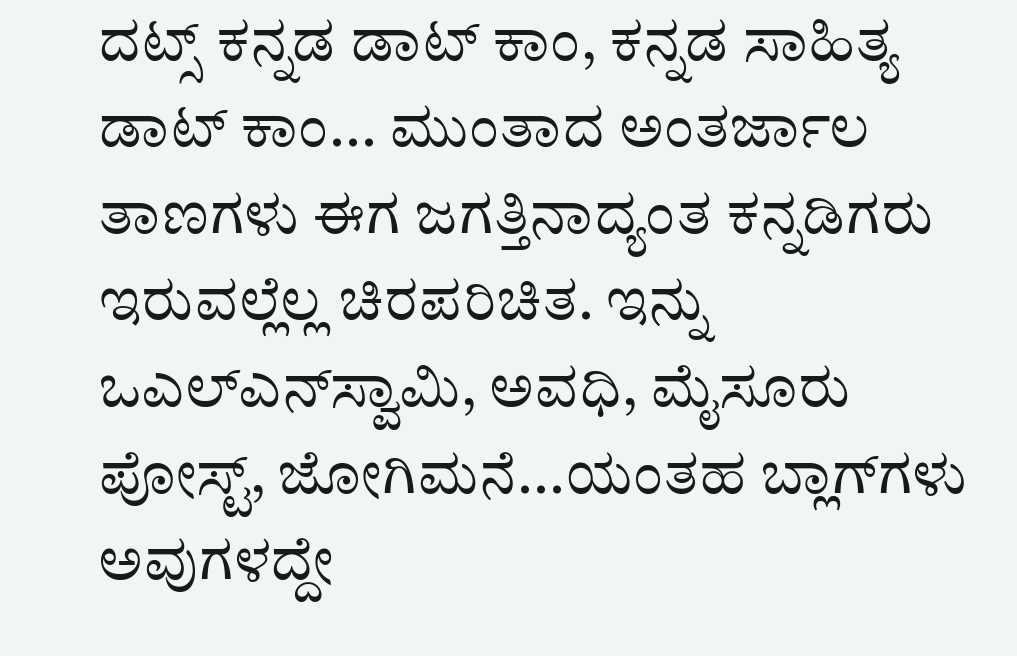ದಟ್ಸ್ ಕನ್ನಡ ಡಾಟ್ ಕಾಂ, ಕನ್ನಡ ಸಾಹಿತ್ಯ ಡಾಟ್ ಕಾಂ... ಮುಂತಾದ ಅಂತರ್ಜಾಲ ತಾಣಗಳು ಈಗ ಜಗತ್ತಿನಾದ್ಯಂತ ಕನ್ನಡಿಗರು ಇರುವಲ್ಲೆಲ್ಲ ಚಿರಪರಿಚಿತ. ಇನ್ನು ಒಎಲ್‌ಎನ್‌ಸ್ವಾಮಿ, ಅವಧಿ, ಮೈಸೂರು ಪೋಸ್ಟ್, ಜೋಗಿಮನೆ...ಯಂತಹ ಬ್ಲಾಗ್‌ಗಳು ಅವುಗಳದ್ದೇ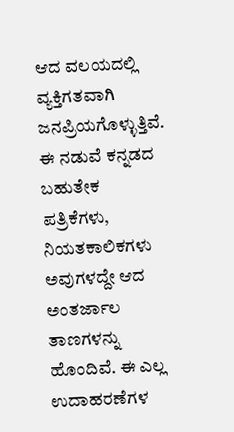ಆದ ವಲಯದಲ್ಲಿ ವ್ಯಕ್ತಿಗತವಾಗಿ ಜನಪ್ರಿಯಗೊಳ್ಳುತ್ತಿವೆ. ಈ ನಡುವೆ ಕನ್ನಡದ ಬಹುತೇಕ ಪತ್ರಿಕೆಗಳು, ನಿಯತಕಾಲಿಕಗಳು ಅವುಗಳದ್ದೇ ಆದ ಅಂತರ್ಜಾಲ ತಾಣಗಳನ್ನು ಹೊಂದಿವೆ. ಈ ಎಲ್ಲ ಉದಾಹರಣೆಗಳ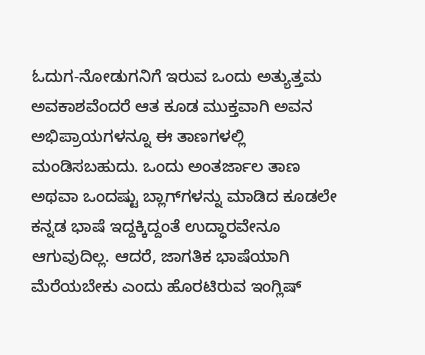ಓದುಗ-ನೋಡುಗನಿಗೆ ಇರುವ ಒಂದು ಅತ್ಯುತ್ತಮ ಅವಕಾಶವೆಂದರೆ ಆತ ಕೂಡ ಮುಕ್ತವಾಗಿ ಅವನ ಅಭಿಪ್ರಾಯಗಳನ್ನೂ ಈ ತಾಣಗಳಲ್ಲಿ ಮಂಡಿಸಬಹುದು. ಒಂದು ಅಂತರ್ಜಾಲ ತಾಣ ಅಥವಾ ಒಂದಷ್ಟು ಬ್ಲಾಗ್‌ಗಳನ್ನು ಮಾಡಿದ ಕೂಡಲೇ ಕನ್ನಡ ಭಾಷೆ ಇದ್ದಕ್ಕಿದ್ದಂತೆ ಉದ್ಧಾರವೇನೂ ಆಗುವುದಿಲ್ಲ. ಆದರೆ, ಜಾಗತಿಕ ಭಾಷೆಯಾಗಿ ಮೆರೆಯಬೇಕು ಎಂದು ಹೊರಟಿರುವ ಇಂಗ್ಲಿಷ್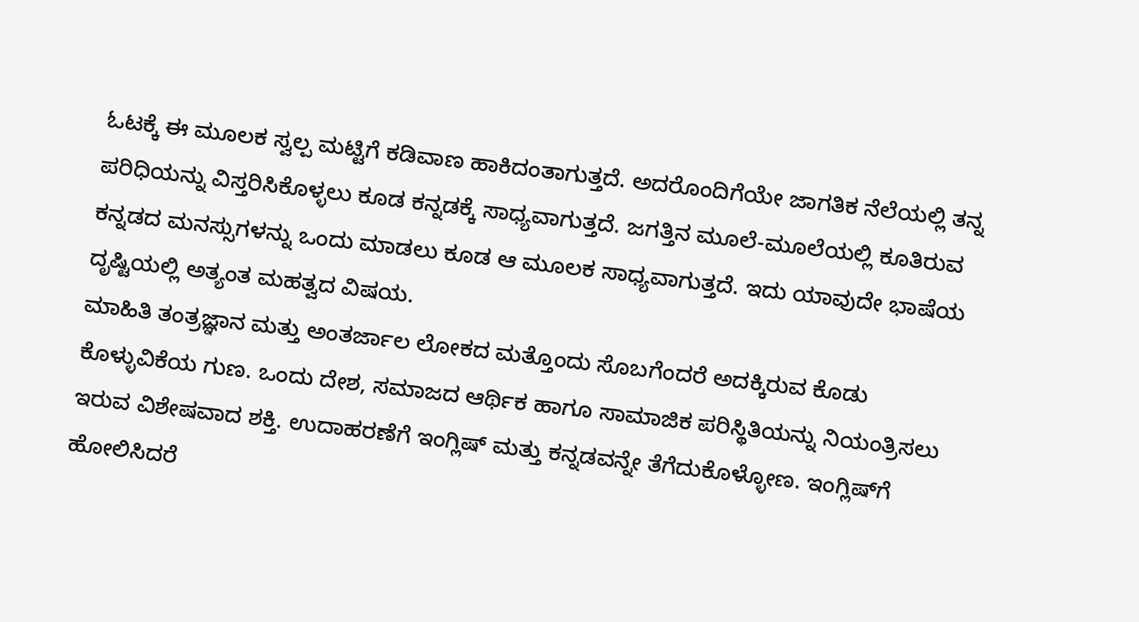ಓಟಕ್ಕೆ ಈ ಮೂಲಕ ಸ್ವಲ್ಪ ಮಟ್ಟಿಗೆ ಕಡಿವಾಣ ಹಾಕಿದಂತಾಗುತ್ತದೆ. ಅದರೊಂದಿಗೆಯೇ ಜಾಗತಿಕ ನೆಲೆಯಲ್ಲಿ ತನ್ನ ಪರಿಧಿಯನ್ನು ವಿಸ್ತರಿಸಿಕೊಳ್ಳಲು ಕೂಡ ಕನ್ನಡಕ್ಕೆ ಸಾಧ್ಯವಾಗುತ್ತದೆ. ಜಗತ್ತಿನ ಮೂಲೆ-ಮೂಲೆಯಲ್ಲಿ ಕೂತಿರುವ ಕನ್ನಡದ ಮನಸ್ಸುಗಳನ್ನು ಒಂದು ಮಾಡಲು ಕೂಡ ಆ ಮೂಲಕ ಸಾಧ್ಯವಾಗುತ್ತದೆ. ಇದು ಯಾವುದೇ ಭಾಷೆಯ ದೃಷ್ಟಿಯಲ್ಲಿ ಅತ್ಯಂತ ಮಹತ್ವದ ವಿಷಯ.
ಮಾಹಿತಿ ತಂತ್ರಜ್ಞಾನ ಮತ್ತು ಅಂತರ್ಜಾಲ ಲೋಕದ ಮತ್ತೊಂದು ಸೊಬಗೆಂದರೆ ಅದಕ್ಕಿರುವ ಕೊಡು ಕೊಳ್ಳುವಿಕೆಯ ಗುಣ. ಒಂದು ದೇಶ, ಸಮಾಜದ ಆರ್ಥಿಕ ಹಾಗೂ ಸಾಮಾಜಿಕ ಪರಿಸ್ಥಿತಿಯನ್ನು ನಿಯಂತ್ರಿಸಲು ಇರುವ ವಿಶೇಷವಾದ ಶಕ್ತಿ. ಉದಾಹರಣೆಗೆ ಇಂಗ್ಲಿಷ್ ಮತ್ತು ಕನ್ನಡವನ್ನೇ ತೆಗೆದುಕೊಳ್ಳೋಣ. ಇಂಗ್ಲಿಷ್‌ಗೆ ಹೋಲಿಸಿದರೆ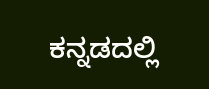ಕನ್ನಡದಲ್ಲಿ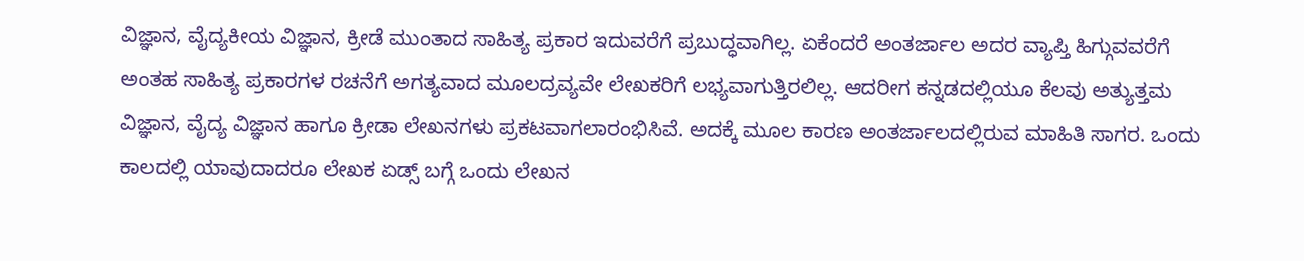ವಿಜ್ಞಾನ, ವೈದ್ಯಕೀಯ ವಿಜ್ಞಾನ, ಕ್ರೀಡೆ ಮುಂತಾದ ಸಾಹಿತ್ಯ ಪ್ರಕಾರ ಇದುವರೆಗೆ ಪ್ರಬುದ್ಧವಾಗಿಲ್ಲ. ಏಕೆಂದರೆ ಅಂತರ್ಜಾಲ ಅದರ ವ್ಯಾಪ್ತಿ ಹಿಗ್ಗುವವರೆಗೆ ಅಂತಹ ಸಾಹಿತ್ಯ ಪ್ರಕಾರಗಳ ರಚನೆಗೆ ಅಗತ್ಯವಾದ ಮೂಲದ್ರವ್ಯವೇ ಲೇಖಕರಿಗೆ ಲಭ್ಯವಾಗುತ್ತಿರಲಿಲ್ಲ. ಆದರೀಗ ಕನ್ನಡದಲ್ಲಿಯೂ ಕೆಲವು ಅತ್ಯುತ್ತಮ ವಿಜ್ಞಾನ, ವೈದ್ಯ ವಿಜ್ಞಾನ ಹಾಗೂ ಕ್ರೀಡಾ ಲೇಖನಗಳು ಪ್ರಕಟವಾಗಲಾರಂಭಿಸಿವೆ. ಅದಕ್ಕೆ ಮೂಲ ಕಾರಣ ಅಂತರ್ಜಾಲದಲ್ಲಿರುವ ಮಾಹಿತಿ ಸಾಗರ. ಒಂದು ಕಾಲದಲ್ಲಿ ಯಾವುದಾದರೂ ಲೇಖಕ ಏಡ್ಸ್ ಬಗ್ಗೆ ಒಂದು ಲೇಖನ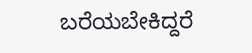ಬರೆಯಬೇಕಿದ್ದರೆ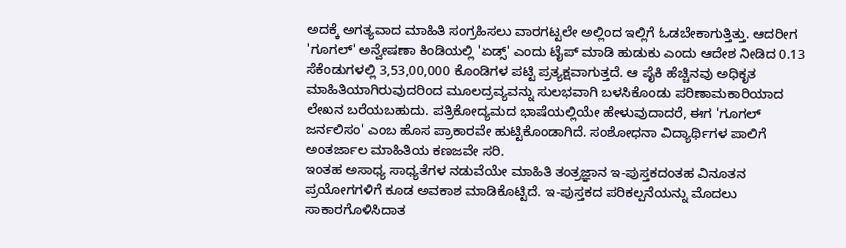ಅದಕ್ಕೆ ಅಗತ್ಯವಾದ ಮಾಹಿತಿ ಸಂಗ್ರಹಿಸಲು ವಾರಗಟ್ಟಲೇ ಅಲ್ಲಿಂದ ಇಲ್ಲಿಗೆ ಓಡಬೇಕಾಗುತ್ತಿತ್ತು. ಆದರೀಗ 'ಗೂಗಲ್' ಅನ್ವೇಷಣಾ ಕಿಂಡಿಯಲ್ಲಿ 'ಏಡ್ಸ್' ಎಂದು ಟೈಪ್ ಮಾಡಿ ಹುಡುಕು ಎಂದು ಆದೇಶ ನೀಡಿದ 0.13 ಸೆಕೆಂಡುಗಳಲ್ಲಿ 3,53,00,000 ಕೊಂಡಿಗಳ ಪಟ್ಟಿ ಪ್ರತ್ಯಕ್ಷವಾಗುತ್ತದೆ. ಆ ಪೈಕಿ ಹೆಚ್ಚಿನವು ಅಧಿಕೃತ ಮಾಹಿತಿಯಾಗಿರುವುದರಿಂದ ಮೂಲದ್ರವ್ಯವನ್ನು ಸುಲಭವಾಗಿ ಬಳಸಿಕೊಂಡು ಪರಿಣಾಮಕಾರಿಯಾದ ಲೇಖನ ಬರೆಯಬಹುದು. ಪತ್ರಿಕೋದ್ಯಮದ ಭಾಷೆಯಲ್ಲಿಯೇ ಹೇಳುವುದಾದರೆ, ಈಗ 'ಗೂಗಲ್ ಜರ್ನಲಿಸಂ' ಎಂಬ ಹೊಸ ಪ್ರಾಕಾರವೇ ಹುಟ್ಟಿಕೊಂಡಾಗಿದೆ. ಸಂಶೋಧನಾ ವಿದ್ಯಾರ್ಥಿಗಳ ಪಾಲಿಗೆ ಅಂತರ್ಜಾಲ ಮಾಹಿತಿಯ ಕಣಜವೇ ಸರಿ.
ಇಂತಹ ಅಸಾಧ್ಯ ಸಾಧ್ಯತೆಗಳ ನಡುವೆಯೇ ಮಾಹಿತಿ ತಂತ್ರಜ್ಞಾನ ಇ-ಪುಸ್ತಕದಂತಹ ವಿನೂತನ ಪ್ರಯೋಗಗಳಿಗೆ ಕೂಡ ಅವಕಾಶ ಮಾಡಿಕೊಟ್ಟಿದೆ. ಇ-ಪುಸ್ತಕದ ಪರಿಕಲ್ಪನೆಯನ್ನು ಮೊದಲು ಸಾಕಾರಗೊಳಿಸಿದಾತ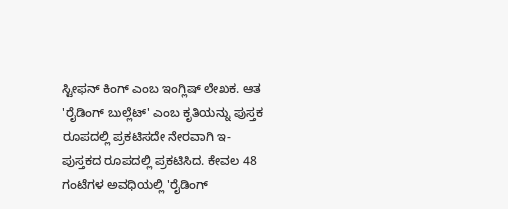ಸ್ಟೀಫನ್ ಕಿಂಗ್ ಎಂಬ ಇಂಗ್ಲಿಷ್ ಲೇಖಕ. ಆತ 'ರೈಡಿಂಗ್ ಬುಲ್ಲೆಟ್' ಎಂಬ ಕೃತಿಯನ್ನು ಪುಸ್ತಕ ರೂಪದಲ್ಲಿ ಪ್ರಕಟಿಸದೇ ನೇರವಾಗಿ ಇ-ಪುಸ್ತಕದ ರೂಪದಲ್ಲಿ ಪ್ರಕಟಿಸಿದ. ಕೇವಲ 48 ಗಂಟೆಗಳ ಅವಧಿಯಲ್ಲಿ 'ರೈಡಿಂಗ್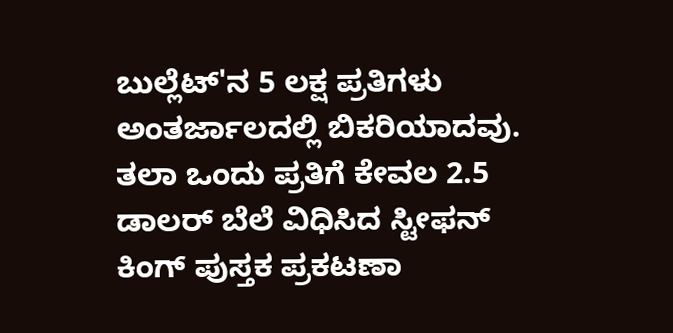ಬುಲ್ಲೆಟ್'ನ 5 ಲಕ್ಷ ಪ್ರತಿಗಳು ಅಂತರ್ಜಾಲದಲ್ಲಿ ಬಿಕರಿಯಾದವು. ತಲಾ ಒಂದು ಪ್ರತಿಗೆ ಕೇವಲ 2.5 ಡಾಲರ್ ಬೆಲೆ ವಿಧಿಸಿದ ಸ್ಟೀಫನ್ ಕಿಂಗ್ ಪುಸ್ತಕ ಪ್ರಕಟಣಾ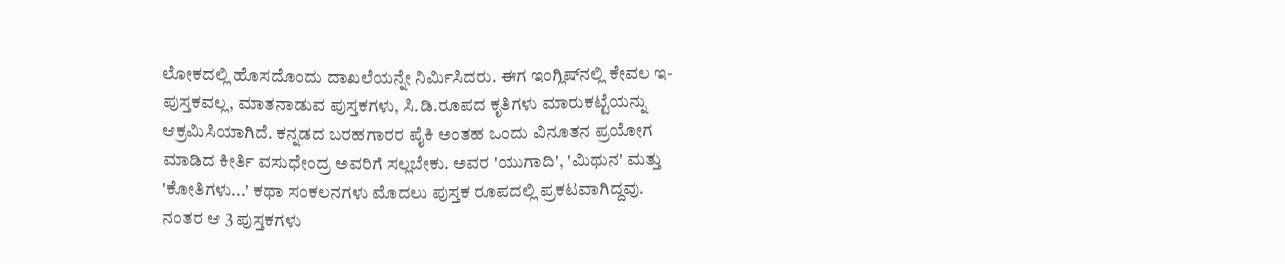ಲೋಕದಲ್ಲಿ ಹೊಸದೊಂದು ದಾಖಲೆಯನ್ನೇ ನಿರ್ಮಿಸಿದರು. ಈಗ ಇಂಗ್ಲಿಷ್‌ನಲ್ಲಿ ಕೇವಲ ಇ-ಪುಸ್ತಕವಲ್ಲ, ಮಾತನಾಡುವ ಪುಸ್ತಕಗಳು, ಸಿ.ಡಿ.ರೂಪದ ಕೃತಿಗಳು ಮಾರುಕಟ್ಟೆಯನ್ನು ಆಕ್ರಮಿಸಿಯಾಗಿದೆ. ಕನ್ನಡದ ಬರಹಗಾರರ ಪೈಕಿ ಅಂತಹ ಒಂದು ವಿನೂತನ ಪ್ರಯೋಗ ಮಾಡಿದ ಕೀರ್ತಿ ವಸುಧೇಂದ್ರ ಅವರಿಗೆ ಸಲ್ಲಬೇಕು. ಅವರ 'ಯುಗಾದಿ', 'ಮಿಥುನ' ಮತ್ತು 'ಕೋತಿಗಳು...' ಕಥಾ ಸಂಕಲನಗಳು ಮೊದಲು ಪುಸ್ತಕ ರೂಪದಲ್ಲಿ ಪ್ರಕಟವಾಗಿದ್ದವು. ನಂತರ ಆ 3 ಪುಸ್ತಕಗಳು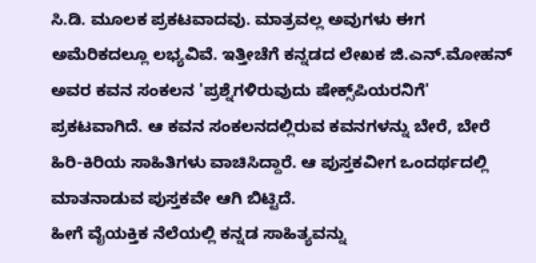ಸಿ.ಡಿ. ಮೂಲಕ ಪ್ರಕಟವಾದವು. ಮಾತ್ರವಲ್ಲ ಅವುಗಳು ಈಗ ಅಮೆರಿಕದಲ್ಲೂ ಲಭ್ಯವಿವೆ. ಇತ್ತೀಚೆಗೆ ಕನ್ನಡದ ಲೇಖಕ ಜಿ.ಎನ್.ಮೋಹನ್ ಅವರ ಕವನ ಸಂಕಲನ 'ಪ್ರಶ್ನೆಗಳಿರುವುದು ಷೇಕ್ಸ್‌ಪಿಯರನಿಗೆ' ಪ್ರಕಟವಾಗಿದೆ. ಆ ಕವನ ಸಂಕಲನದಲ್ಲಿರುವ ಕವನಗಳನ್ನು ಬೇರೆ, ಬೇರೆ ಹಿರಿ-ಕಿರಿಯ ಸಾಹಿತಿಗಳು ವಾಚಿಸಿದ್ದಾರೆ. ಆ ಪುಸ್ತಕವೀಗ ಒಂದರ್ಥದಲ್ಲಿ ಮಾತನಾಡುವ ಪುಸ್ತಕವೇ ಆಗಿ ಬಿಟ್ಟಿದೆ.
ಹೀಗೆ ವೈಯಕ್ತಿಕ ನೆಲೆಯಲ್ಲಿ ಕನ್ನಡ ಸಾಹಿತ್ಯವನ್ನು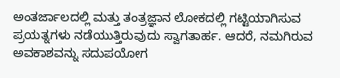ಅಂತರ್ಜಾಲದಲ್ಲಿ ಮತ್ತು ತಂತ್ರಜ್ಞಾನ ಲೋಕದಲ್ಲಿ ಗಟ್ಟಿಯಾಗಿಸುವ ಪ್ರಯತ್ನಗಳು ನಡೆಯುತ್ತಿರುವುದು ಸ್ವಾಗತಾರ್ಹ. ಆದರೆ, ನಮಗಿರುವ ಅವಕಾಶವನ್ನು ಸದುಪಯೋಗ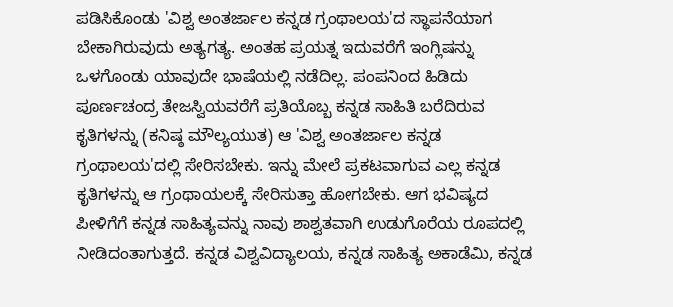ಪಡಿಸಿಕೊಂಡು 'ವಿಶ್ವ ಅಂತರ್ಜಾಲ ಕನ್ನಡ ಗ್ರಂಥಾಲಯ'ದ ಸ್ಥಾಪನೆಯಾಗ ಬೇಕಾಗಿರುವುದು ಅತ್ಯಗತ್ಯ. ಅಂತಹ ಪ್ರಯತ್ನ ಇದುವರೆಗೆ ಇಂಗ್ಲಿಷನ್ನು ಒಳಗೊಂಡು ಯಾವುದೇ ಭಾಷೆಯಲ್ಲಿ ನಡೆದಿಲ್ಲ. ಪಂಪನಿಂದ ಹಿಡಿದು ಪೂರ್ಣಚಂದ್ರ ತೇಜಸ್ವಿಯವರೆಗೆ ಪ್ರತಿಯೊಬ್ಬ ಕನ್ನಡ ಸಾಹಿತಿ ಬರೆದಿರುವ ಕೃತಿಗಳನ್ನು (ಕನಿಷ್ಠ ಮೌಲ್ಯಯುತ) ಆ 'ವಿಶ್ವ ಅಂತರ್ಜಾಲ ಕನ್ನಡ ಗ್ರಂಥಾಲಯ'ದಲ್ಲಿ ಸೇರಿಸಬೇಕು. ಇನ್ನು ಮೇಲೆ ಪ್ರಕಟವಾಗುವ ಎಲ್ಲ ಕನ್ನಡ ಕೃತಿಗಳನ್ನು ಆ ಗ್ರಂಥಾಯಲಕ್ಕೆ ಸೇರಿಸುತ್ತಾ ಹೋಗಬೇಕು. ಆಗ ಭವಿಷ್ಯದ ಪೀಳಿಗೆಗೆ ಕನ್ನಡ ಸಾಹಿತ್ಯವನ್ನು ನಾವು ಶಾಶ್ವತವಾಗಿ ಉಡುಗೊರೆಯ ರೂಪದಲ್ಲಿ ನೀಡಿದಂತಾಗುತ್ತದೆ. ಕನ್ನಡ ವಿಶ್ವವಿದ್ಯಾಲಯ, ಕನ್ನಡ ಸಾಹಿತ್ಯ ಅಕಾಡೆಮಿ, ಕನ್ನಡ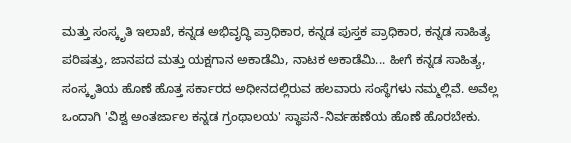ಮತ್ತು ಸಂಸ್ಕೃತಿ ಇಲಾಖೆ, ಕನ್ನಡ ಅಭಿವೃದ್ಧಿ ಪ್ರಾಧಿಕಾರ, ಕನ್ನಡ ಪುಸ್ತಕ ಪ್ರಾಧಿಕಾರ, ಕನ್ನಡ ಸಾಹಿತ್ಯ ಪರಿಷತ್ತು, ಜಾನಪದ ಮತ್ತು ಯಕ್ಷಗಾನ ಅಕಾಡೆಮಿ, ನಾಟಕ ಅಕಾಡೆಮಿ... ಹೀಗೆ ಕನ್ನಡ ಸಾಹಿತ್ಯ, ಸಂಸ್ಕೃತಿಯ ಹೊಣೆ ಹೊತ್ತ ಸರ್ಕಾರದ ಅಧೀನದಲ್ಲಿರುವ ಹಲವಾರು ಸಂಸ್ಥೆಗಳು ನಮ್ಮಲ್ಲಿವೆ. ಅವೆಲ್ಲ ಒಂದಾಗಿ 'ವಿಶ್ವ ಅಂತರ್ಜಾಲ ಕನ್ನಡ ಗ್ರಂಥಾಲಯ' ಸ್ಥಾಪನೆ-ನಿರ್ವಹಣೆಯ ಹೊಣೆ ಹೊರಬೇಕು.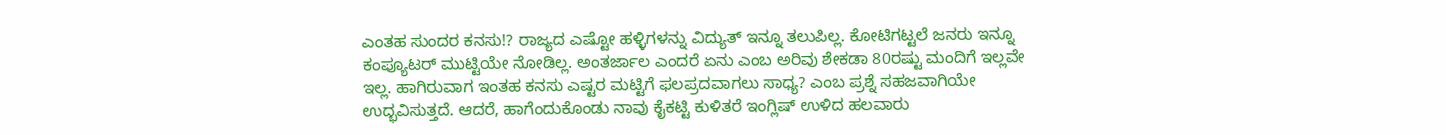ಎಂತಹ ಸುಂದರ ಕನಸು!? ರಾಜ್ಯದ ಎಷ್ಟೋ ಹಳ್ಳಿಗಳನ್ನು ವಿದ್ಯುತ್ ಇನ್ನೂ ತಲುಪಿಲ್ಲ. ಕೋಟಿಗಟ್ಟಲೆ ಜನರು ಇನ್ನೂ ಕಂಪ್ಯೂಟರ್ ಮುಟ್ಟಿಯೇ ನೋಡಿಲ್ಲ. ಅಂತರ್ಜಾಲ ಎಂದರೆ ಏನು ಎಂಬ ಅರಿವು ಶೇಕಡಾ 80ರಷ್ಟು ಮಂದಿಗೆ ಇಲ್ಲವೇ ಇಲ್ಲ. ಹಾಗಿರುವಾಗ ಇಂತಹ ಕನಸು ಎಷ್ಟರ ಮಟ್ಟಿಗೆ ಫಲಪ್ರದವಾಗಲು ಸಾಧ್ಯ? ಎಂಬ ಪ್ರಶ್ನೆ ಸಹಜವಾಗಿಯೇ ಉದ್ಭವಿಸುತ್ತದೆ. ಆದರೆ, ಹಾಗೆಂದುಕೊಂಡು ನಾವು ಕೈಕಟ್ಟಿ ಕುಳಿತರೆ ಇಂಗ್ಲಿಷ್ ಉಳಿದ ಹಲವಾರು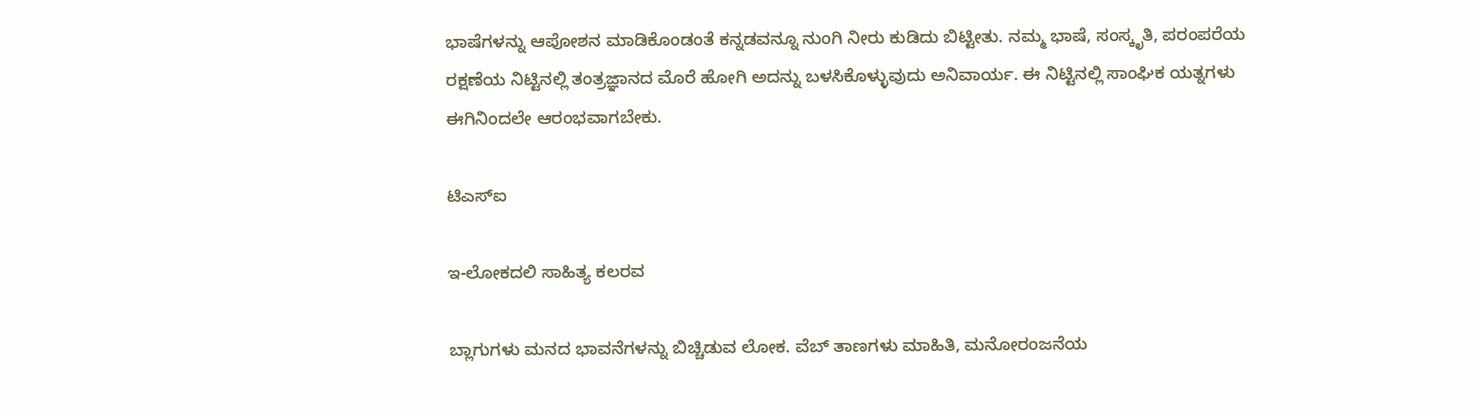ಭಾಷೆಗಳನ್ನು ಆಪೋಶನ ಮಾಡಿಕೊಂಡಂತೆ ಕನ್ನಡವನ್ನೂ ನುಂಗಿ ನೀರು ಕುಡಿದು ಬಿಟ್ಟೀತು. ನಮ್ಮ ಭಾಷೆ, ಸಂಸ್ಕೃತಿ, ಪರಂಪರೆಯ ರಕ್ಷಣೆಯ ನಿಟ್ಟಿನಲ್ಲಿ ತಂತ್ರಜ್ಞಾನದ ಮೊರೆ ಹೋಗಿ ಅದನ್ನು ಬಳಸಿಕೊಳ್ಳುವುದು ಅನಿವಾರ್ಯ. ಈ ನಿಟ್ಟಿನಲ್ಲಿ ಸಾಂಘಿಕ ಯತ್ನಗಳು ಈಗಿನಿಂದಲೇ ಆರಂಭವಾಗಬೇಕು.

ಟಿಎಸ್‌ಐ

ಇ-ಲೋಕದಲಿ ಸಾಹಿತ್ಯ ಕಲರವ

ಬ್ಲಾಗುಗಳು ಮನದ ಭಾವನೆಗಳನ್ನು ಬಿಚ್ಚಿಡುವ ಲೋಕ. ವೆಬ್ ತಾಣಗಳು ಮಾಹಿತಿ, ಮನೋರಂಜನೆಯ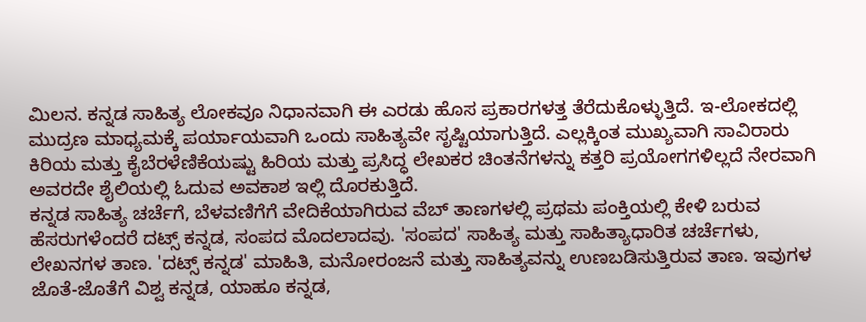ಮಿಲನ. ಕನ್ನಡ ಸಾಹಿತ್ಯ ಲೋಕವೂ ನಿಧಾನವಾಗಿ ಈ ಎರಡು ಹೊಸ ಪ್ರಕಾರಗಳತ್ತ ತೆರೆದುಕೊಳ್ಳುತ್ತಿದೆ. ಇ-ಲೋಕದಲ್ಲಿ ಮುದ್ರಣ ಮಾಧ್ಯಮಕ್ಕೆ ಪರ್ಯಾಯವಾಗಿ ಒಂದು ಸಾಹಿತ್ಯವೇ ಸೃಷ್ಟಿಯಾಗುತ್ತಿದೆ. ಎಲ್ಲಕ್ಕಿಂತ ಮುಖ್ಯವಾಗಿ ಸಾವಿರಾರು ಕಿರಿಯ ಮತ್ತು ಕೈಬೆರಳೆಣಿಕೆಯಷ್ಟು ಹಿರಿಯ ಮತ್ತು ಪ್ರಸಿದ್ಧ ಲೇಖಕರ ಚಿಂತನೆಗಳನ್ನು ಕತ್ತರಿ ಪ್ರಯೋಗಗಳಿಲ್ಲದೆ ನೇರವಾಗಿ ಅವರದೇ ಶೈಲಿಯಲ್ಲಿ ಓದುವ ಅವಕಾಶ ಇಲ್ಲಿ ದೊರಕುತ್ತಿದೆ.
ಕನ್ನಡ ಸಾಹಿತ್ಯ ಚರ್ಚೆಗೆ, ಬೆಳವಣಿಗೆಗೆ ವೇದಿಕೆಯಾಗಿರುವ ವೆಬ್ ತಾಣಗಳಲ್ಲಿ ಪ್ರಥಮ ಪಂಕ್ತಿಯಲ್ಲಿ ಕೇಳಿ ಬರುವ ಹೆಸರುಗಳೆಂದರೆ ದಟ್ಸ್ ಕನ್ನಡ, ಸಂಪದ ಮೊದಲಾದವು. 'ಸಂಪದ' ಸಾಹಿತ್ಯ ಮತ್ತು ಸಾಹಿತ್ಯಾಧಾರಿತ ಚರ್ಚೆಗಳು, ಲೇಖನಗಳ ತಾಣ. 'ದಟ್ಸ್ ಕನ್ನಡ' ಮಾಹಿತಿ, ಮನೋರಂಜನೆ ಮತ್ತು ಸಾಹಿತ್ಯವನ್ನು ಉಣಬಡಿಸುತ್ತಿರುವ ತಾಣ. ಇವುಗಳ ಜೊತೆ-ಜೊತೆಗೆ ವಿಶ್ವ ಕನ್ನಡ, ಯಾಹೂ ಕನ್ನಡ,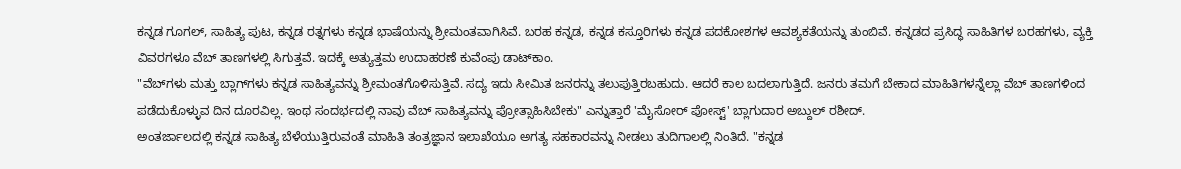ಕನ್ನಡ ಗೂಗಲ್, ಸಾಹಿತ್ಯ ಪುಟ, ಕನ್ನಡ ರತ್ನಗಳು ಕನ್ನಡ ಭಾಷೆಯನ್ನು ಶ್ರೀಮಂತವಾಗಿಸಿವೆ. ಬರಹ ಕನ್ನಡ, ಕನ್ನಡ ಕಸ್ತೂರಿಗಳು ಕನ್ನಡ ಪದಕೋಶಗಳ ಆವಶ್ಯಕತೆಯನ್ನು ತುಂಬಿವೆ. ಕನ್ನಡದ ಪ್ರಸಿದ್ಧ ಸಾಹಿತಿಗಳ ಬರಹಗಳು, ವ್ಯಕ್ತಿ ವಿವರಗಳೂ ವೆಬ್ ತಾಣಗಳಲ್ಲಿ ಸಿಗುತ್ತವೆ. ಇದಕ್ಕೆ ಅತ್ಯುತ್ತಮ ಉದಾಹರಣೆ ಕುವೆಂಪು ಡಾಟ್‌ಕಾಂ.
"ವೆಬ್‌ಗಳು ಮತ್ತು ಬ್ಲಾಗ್‌ಗಳು ಕನ್ನಡ ಸಾಹಿತ್ಯವನ್ನು ಶ್ರೀಮಂತಗೊಳಿಸುತ್ತಿವೆ. ಸದ್ಯ ಇದು ಸೀಮಿತ ಜನರನ್ನು ತಲುಪುತ್ತಿರಬಹುದು. ಆದರೆ ಕಾಲ ಬದಲಾಗುತ್ತಿದೆ. ಜನರು ತಮಗೆ ಬೇಕಾದ ಮಾಹಿತಿಗಳನ್ನೆಲ್ಲಾ ವೆಬ್ ತಾಣಗಳಿಂದ ಪಡೆದುಕೊಳ್ಳುವ ದಿನ ದೂರವಿಲ್ಲ. ಇಂಥ ಸಂದರ್ಭದಲ್ಲಿ ನಾವು ವೆಬ್ ಸಾಹಿತ್ಯವನ್ನು ಪ್ರೋತ್ಸಾಹಿಸಿಬೇಕು" ಎನ್ನುತ್ತಾರೆ 'ಮೈಸೋರ್ ಪೋಸ್ಟ್' ಬ್ಲಾಗುದಾರ ಅಬ್ದುಲ್ ರಶೀದ್.
ಅಂತರ್ಜಾಲದಲ್ಲಿ ಕನ್ನಡ ಸಾಹಿತ್ಯ ಬೆಳೆಯುತ್ತಿರುವಂತೆ ಮಾಹಿತಿ ತಂತ್ರಜ್ಞಾನ ಇಲಾಖೆಯೂ ಅಗತ್ಯ ಸಹಕಾರವನ್ನು ನೀಡಲು ತುದಿಗಾಲಲ್ಲಿ ನಿಂತಿದೆ. "ಕನ್ನಡ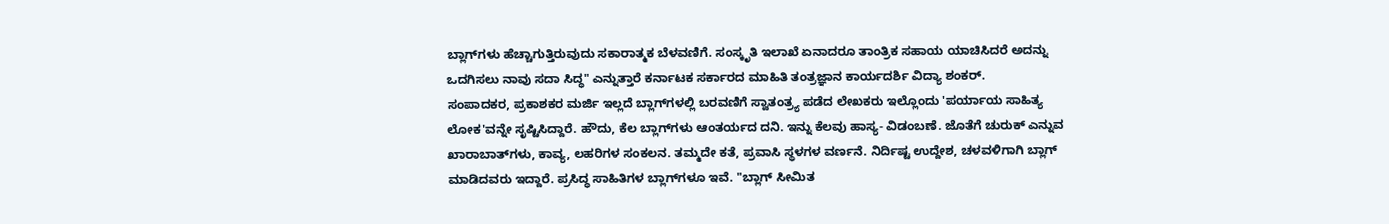ಬ್ಲಾಗ್‌ಗಳು ಹೆಚ್ಚಾಗುತ್ತಿರುವುದು ಸಕಾರಾತ್ಮಕ ಬೆಳವಣಿಗೆ. ಸಂಸ್ಕೃತಿ ಇಲಾಖೆ ಏನಾದರೂ ತಾಂತ್ರಿಕ ಸಹಾಯ ಯಾಚಿಸಿದರೆ ಅದನ್ನು ಒದಗಿಸಲು ನಾವು ಸದಾ ಸಿದ್ಧ" ಎನ್ನುತ್ತಾರೆ ಕರ್ನಾಟಕ ಸರ್ಕಾರದ ಮಾಹಿತಿ ತಂತ್ರಜ್ಞಾನ ಕಾರ್ಯದರ್ಶಿ ವಿದ್ಯಾ ಶಂಕರ್.
ಸಂಪಾದಕರ, ಪ್ರಕಾಶಕರ ಮರ್ಜಿ ಇಲ್ಲದೆ ಬ್ಲಾಗ್‌ಗಳಲ್ಲಿ ಬರವಣಿಗೆ ಸ್ವಾತಂತ್ರ್ಯ ಪಡೆದ ಲೇಖಕರು ಇಲ್ಲೊಂದು 'ಪರ್ಯಾಯ ಸಾಹಿತ್ಯ ಲೋಕ'ವನ್ನೇ ಸೃಷ್ಟಿಸಿದ್ದಾರೆ. ಹೌದು, ಕೆಲ ಬ್ಲಾಗ್‌ಗಳು ಆಂತರ್ಯದ ದನಿ. ಇನ್ನು ಕೆಲವು ಹಾಸ್ಯ- ವಿಡಂಬಣೆ. ಜೊತೆಗೆ ಚುರುಕ್ ಎನ್ನುವ ಖಾರಾಬಾತ್‌ಗಳು, ಕಾವ್ಯ, ಲಹರಿಗಳ ಸಂಕಲನ. ತಮ್ಮದೇ ಕತೆ, ಪ್ರವಾಸಿ ಸ್ಥಳಗಳ ವರ್ಣನೆ. ನಿರ್ದಿಷ್ಟ ಉದ್ದೇಶ, ಚಳವಳಿಗಾಗಿ ಬ್ಲಾಗ್ ಮಾಡಿದವರು ಇದ್ದಾರೆ. ಪ್ರಸಿದ್ಧ ಸಾಹಿತಿಗಳ ಬ್ಲಾಗ್‌ಗಳೂ ಇವೆ. "ಬ್ಲಾಗ್ ಸೀಮಿತ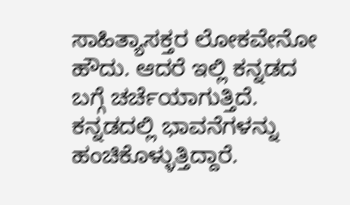ಸಾಹಿತ್ಯಾಸಕ್ತರ ಲೋಕವೇನೋ ಹೌದು. ಆದರೆ ಇಲ್ಲಿ ಕನ್ನಡದ ಬಗ್ಗೆ ಚರ್ಚೆಯಾಗುತ್ತಿದೆ. ಕನ್ನಡದಲ್ಲಿ ಭಾವನೆಗಳನ್ನು ಹಂಚಿಕೊಳ್ಳುತ್ತಿದ್ದಾರೆ.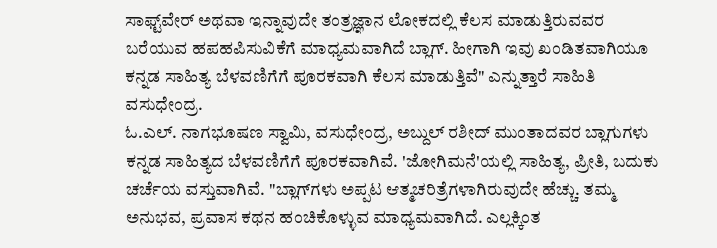ಸಾಫ್ಟ್‌ವೇರ್ ಅಥವಾ ಇನ್ನಾವುದೇ ತಂತ್ರಜ್ಞಾನ ಲೋಕದಲ್ಲಿ ಕೆಲಸ ಮಾಡುತ್ತಿರುವವರ ಬರೆಯುವ ಹಪಹಪಿಸುವಿಕೆಗೆ ಮಾಧ್ಯಮವಾಗಿದೆ ಬ್ಲಾಗ್. ಹೀಗಾಗಿ ಇವು ಖಂಡಿತವಾಗಿಯೂ ಕನ್ನಡ ಸಾಹಿತ್ಯ ಬೆಳವಣಿಗೆಗೆ ಪೂರಕವಾಗಿ ಕೆಲಸ ಮಾಡುತ್ತಿವೆ" ಎನ್ನುತ್ತಾರೆ ಸಾಹಿತಿ ವಸುಧೇಂದ್ರ.
ಓ.ಎಲ್. ನಾಗಭೂಷಣ ಸ್ವಾಮಿ, ವಸುಧೇಂದ್ರ, ಅಬ್ದುಲ್ ರಶೀದ್ ಮುಂತಾದವರ ಬ್ಲಾಗುಗಳು ಕನ್ನಡ ಸಾಹಿತ್ಯದ ಬೆಳವಣಿಗೆಗೆ ಪೂರಕವಾಗಿವೆ. 'ಜೋಗಿಮನೆ'ಯಲ್ಲಿ ಸಾಹಿತ್ಯ, ಪ್ರೀತಿ, ಬದುಕು ಚರ್ಚೆಯ ವಸ್ತುವಾಗಿವೆ. "ಬ್ಲಾಗ್‌ಗಳು ಅಪ್ಪಟ ಆತ್ಮಚರಿತ್ರೆಗಳಾಗಿರುವುದೇ ಹೆಚ್ಚು. ತಮ್ಮ ಅನುಭವ, ಪ್ರವಾಸ ಕಥನ ಹಂಚಿಕೊಳ್ಳುವ ಮಾಧ್ಯಮವಾಗಿದೆ. ಎಲ್ಲಕ್ಕಿಂತ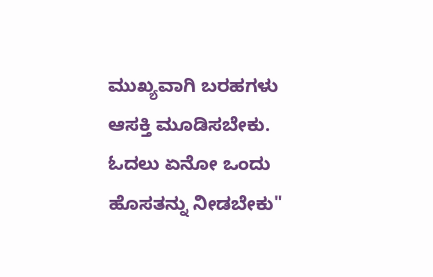ಮುಖ್ಯವಾಗಿ ಬರಹಗಳು ಆಸಕ್ತಿ ಮೂಡಿಸಬೇಕು. ಓದಲು ಏನೋ ಒಂದು ಹೊಸತನ್ನು ನೀಡಬೇಕು"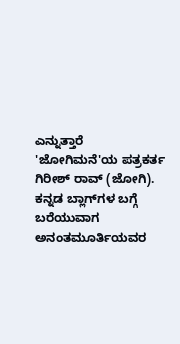ಎನ್ನುತ್ತಾರೆ 'ಜೋಗಿಮನೆ'ಯ ಪತ್ರಕರ್ತ ಗಿರೀಶ್ ರಾವ್ (ಜೋಗಿ).
ಕನ್ನಡ ಬ್ಲಾಗ್‌ಗಳ ಬಗ್ಗೆ ಬರೆಯುವಾಗ ಅನಂತಮೂರ್ತಿಯವರ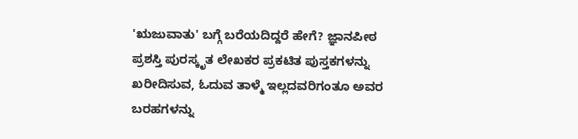'ಋಜುವಾತು' ಬಗ್ಗೆ ಬರೆಯದಿದ್ದರೆ ಹೇಗೆ? ಜ್ಞಾನಪೀಠ ಪ್ರಶಸ್ತಿ ಪುರಸ್ಕೃತ ಲೇಖಕರ ಪ್ರಕಟಿತ ಪುಸ್ತಕಗಳನ್ನು ಖರೀದಿಸುವ, ಓದುವ ತಾಳ್ಮೆ ಇಲ್ಲದವರಿಗಂತೂ ಅವರ ಬರಹಗಳನ್ನು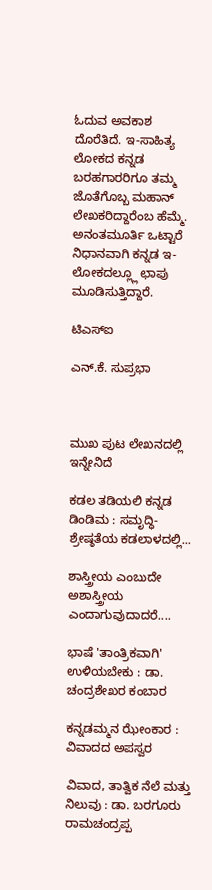ಓದುವ ಅವಕಾಶ ದೊರೆತಿದೆ. ಇ-ಸಾಹಿತ್ಯ ಲೋಕದ ಕನ್ನಡ ಬರಹಗಾರರಿಗೂ ತಮ್ಮ ಜೊತೆಗೊಬ್ಬ ಮಹಾನ್ ಲೇಖಕರಿದ್ದಾರೆಂಬ ಹೆಮ್ಮೆ. ಅನಂತಮೂರ್ತಿ ಒಟ್ಟಾರೆ ನಿಧಾನವಾಗಿ ಕನ್ನಡ ಇ-ಲೋಕದಲ್ಲ್ಲೂ ಛಾಪು ಮೂಡಿಸುತ್ತಿದ್ದಾರೆ.

ಟಿಎಸ್‌ಐ

ಎನ್.ಕೆ. ಸುಪ್ರಭಾ



ಮುಖ ಪುಟ ಲೇಖನದಲ್ಲಿ ಇನ್ನೇನಿದೆ

ಕಡಲ ತಡಿಯಲಿ ಕನ್ನಡ ಡಿಂಡಿಮ : ಸಮೃದ್ಧಿ-ಶ್ರೇಷ್ಠತೆಯ ಕಡಲಾಳದಲ್ಲಿ...

ಶಾಸ್ತ್ರೀಯ ಎಂಬುದೇ ಅಶಾಸ್ತ್ರೀಯ ಎಂದಾಗುವುದಾದರೆ....

ಭಾಷೆ 'ತಾಂತ್ರಿಕವಾಗಿ' ಉಳಿಯಬೇಕು : ಡಾ. ಚಂದ್ರಶೇಖರ ಕಂಬಾರ

ಕನ್ನಡಮ್ಮನ ಝೇಂಕಾರ : ವಿವಾದದ ಅಪಸ್ವರ

ವಿವಾದ, ತಾತ್ವಿಕ ನೆಲೆ ಮತ್ತು ನಿಲುವು : ಡಾ. ಬರಗೂರು ರಾಮಚಂದ್ರಪ್ಪ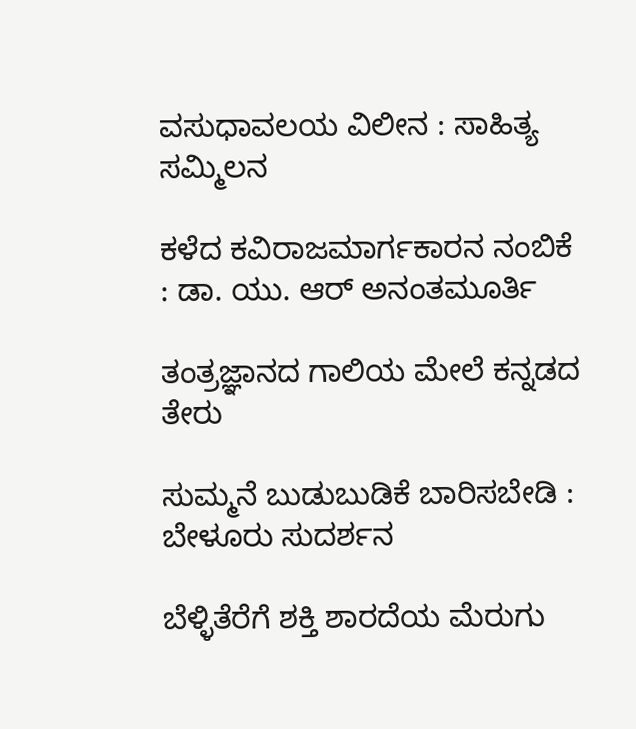ವಸುಧಾವಲಯ ವಿಲೀನ : ಸಾಹಿತ್ಯ ಸಮ್ಮಿಲನ

ಕಳೆದ ಕವಿರಾಜಮಾರ್ಗಕಾರನ ನಂಬಿಕೆ : ಡಾ. ಯು. ಆರ್ ಅನಂತಮೂರ್ತಿ

ತಂತ್ರಜ್ಞಾನದ ಗಾಲಿಯ ಮೇಲೆ ಕನ್ನಡದ ತೇರು

ಸುಮ್ಮನೆ ಬುಡುಬುಡಿಕೆ ಬಾರಿಸಬೇಡಿ : ಬೇಳೂರು ಸುದರ್ಶನ

ಬೆಳ್ಳಿತೆರೆಗೆ ಶಕ್ತಿ ಶಾರದೆಯ ಮೆರುಗು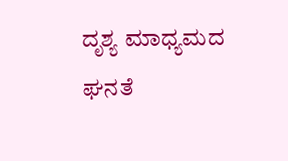ದೃಶ್ಯ ಮಾಧ್ಯಮದ ಘನತೆ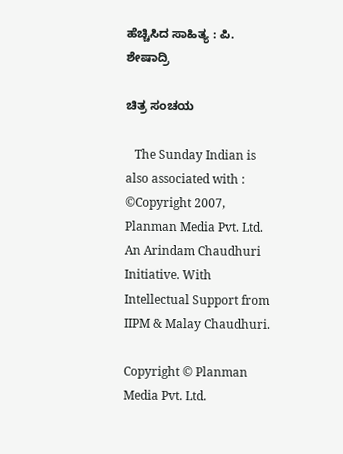ಹೆಚ್ಚಿಸಿದ ಸಾಹಿತ್ಯ : ಪಿ. ಶೇಷಾದ್ರಿ

ಚಿತ್ರ ಸಂಚಯ

   The Sunday Indian is also associated with :
©Copyright 2007, Planman Media Pvt. Ltd. An Arindam Chaudhuri Initiative. With Intellectual Support from IIPM & Malay Chaudhuri.

Copyright © Planman Media Pvt. Ltd.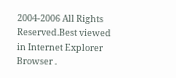2004-2006 All Rights Reserved.Best viewed in Internet Explorer Browser .